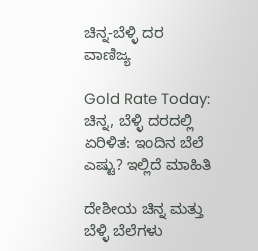ಚಿನ್ನ-ಬೆಳ್ಳಿ ದರ
ವಾಣಿಜ್ಯ

Gold Rate Today: ಚಿನ್ನ, ಬೆಳ್ಳಿ ದರದಲ್ಲಿ ಏರಿಳಿತ: ಇಂದಿನ ಬೆಲೆ ಎಷ್ಟು? ಇಲ್ಲಿದೆ ಮಾಹಿತಿ

ದೇಶೀಯ ಚಿನ್ನ ಮತ್ತು ಬೆಳ್ಳಿ ಬೆಲೆಗಳು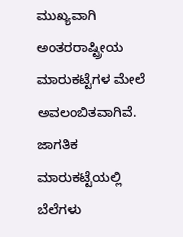ಮುಖ್ಯವಾಗಿ ಅಂತರರಾಷ್ಟ್ರೀಯ ಮಾರುಕಟ್ಟೆಗಳ ಮೇಲೆ ಅವಲಂಬಿತವಾಗಿವೆ. ಜಾಗತಿಕ ಮಾರುಕಟ್ಟೆಯಲ್ಲಿ ಬೆಲೆಗಳು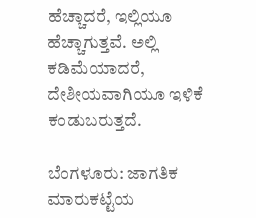ಹೆಚ್ಚಾದರೆ, ಇಲ್ಲಿಯೂ ಹೆಚ್ಚಾಗುತ್ತವೆ. ಅಲ್ಲಿ ಕಡಿಮೆಯಾದರೆ, ದೇಶೀಯವಾಗಿಯೂ ಇಳಿಕೆ ಕಂಡುಬರುತ್ತದೆ.

ಬೆಂಗಳೂರು: ಜಾಗತಿಕ ಮಾರುಕಟ್ಟೆಯ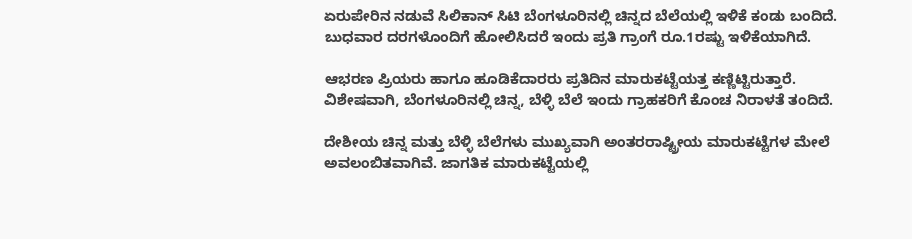ಏರುಪೇರಿನ ನಡುವೆ ಸಿಲಿಕಾನ್ ಸಿಟಿ ಬೆಂಗಳೂರಿನಲ್ಲಿ ಚಿನ್ನದ ಬೆಲೆಯಲ್ಲಿ ಇಳಿಕೆ ಕಂಡು ಬಂದಿದೆ. ಬುಧವಾರ ದರಗಳೊಂದಿಗೆ ಹೋಲಿಸಿದರೆ ಇಂದು ಪ್ರತಿ ಗ್ರಾಂಗೆ ರೂ.1ರಷ್ಟು ಇಳಿಕೆಯಾಗಿದೆ.

ಆಭರಣ ಪ್ರಿಯರು ಹಾಗೂ ಹೂಡಿಕೆದಾರರು ಪ್ರತಿದಿನ ಮಾರುಕಟ್ಟೆಯತ್ತ ಕಣ್ಣಿಟ್ಟಿರುತ್ತಾರೆ. ವಿಶೇಷವಾಗಿ, ಬೆಂಗಳೂರಿನಲ್ಲಿ ಚಿನ್ನ, ಬೆಳ್ಳಿ ಬೆಲೆ ಇಂದು ಗ್ರಾಹಕರಿಗೆ ಕೊಂಚ ನಿರಾಳತೆ ತಂದಿದೆ.

ದೇಶೀಯ ಚಿನ್ನ ಮತ್ತು ಬೆಳ್ಳಿ ಬೆಲೆಗಳು ಮುಖ್ಯವಾಗಿ ಅಂತರರಾಷ್ಟ್ರೀಯ ಮಾರುಕಟ್ಟೆಗಳ ಮೇಲೆ ಅವಲಂಬಿತವಾಗಿವೆ. ಜಾಗತಿಕ ಮಾರುಕಟ್ಟೆಯಲ್ಲಿ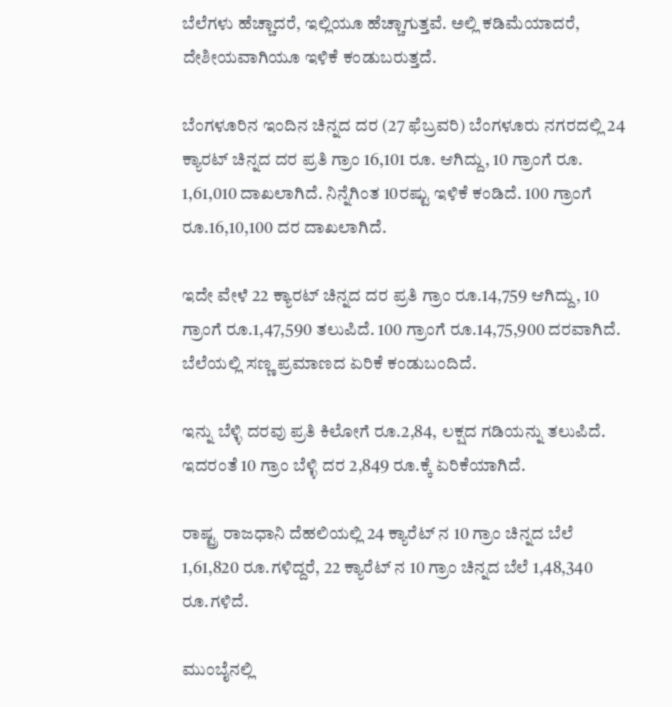ಬೆಲೆಗಳು ಹೆಚ್ಚಾದರೆ, ಇಲ್ಲಿಯೂ ಹೆಚ್ಚಾಗುತ್ತವೆ. ಅಲ್ಲಿ ಕಡಿಮೆಯಾದರೆ, ದೇಶೀಯವಾಗಿಯೂ ಇಳಿಕೆ ಕಂಡುಬರುತ್ತದೆ.

ಬೆಂಗಳೂರಿನ ಇಂದಿನ ಚಿನ್ನದ ದರ (27 ಫೆಬ್ರವರಿ) ಬೆಂಗಳೂರು ನಗರದಲ್ಲಿ 24 ಕ್ಯಾರಟ್ ಚಿನ್ನದ ದರ ಪ್ರತಿ ಗ್ರಾಂ 16,101 ರೂ. ಆಗಿದ್ದು, 10 ಗ್ರಾಂಗೆ ರೂ. 1,61,010 ದಾಖಲಾಗಿದೆ. ನಿನ್ನೆಗಿಂತ 10ರಷ್ಟು ಇಳಿಕೆ ಕಂಡಿದೆ. 100 ಗ್ರಾಂಗೆ ರೂ.16,10,100 ದರ ದಾಖಲಾಗಿದೆ.

ಇದೇ ವೇಳೆ 22 ಕ್ಯಾರಟ್ ಚಿನ್ನದ ದರ ಪ್ರತಿ ಗ್ರಾಂ ರೂ.14,759 ಆಗಿದ್ದು, 10 ಗ್ರಾಂಗೆ ರೂ.1,47,590 ತಲುಪಿದೆ. 100 ಗ್ರಾಂಗೆ ರೂ.14,75,900 ದರವಾಗಿದೆ. ಬೆಲೆಯಲ್ಲಿ ಸಣ್ಣ ಪ್ರಮಾಣದ ಏರಿಕೆ ಕಂಡುಬಂದಿದೆ.

ಇನ್ನು ಬೆಳ್ಳಿ ದರವು ಪ್ರತಿ ಕಿಲೋಗೆ ರೂ.2,84, ಲಕ್ಷದ ಗಡಿಯನ್ನು ತಲುಪಿದೆ. ಇದರಂತೆ 10 ಗ್ರಾಂ ಬೆಳ್ಳಿ ದರ 2,849 ರೂ.ಕ್ಕೆ ಏರಿಕೆಯಾಗಿದೆ.

ರಾಷ್ಟ್ರ ರಾಜಧಾನಿ ದೆಹಲಿಯಲ್ಲಿ 24 ಕ್ಯಾರೆಟ್ ನ 10 ಗ್ರಾಂ ಚಿನ್ನದ ಬೆಲೆ 1,61,820 ರೂ.ಗಳಿದ್ದರೆ, 22 ಕ್ಯಾರೆಟ್ ನ 10 ಗ್ರಾಂ ಚಿನ್ನದ ಬೆಲೆ 1,48,340 ರೂ.ಗಳಿದೆ.

ಮುಂಬೈನಲ್ಲಿ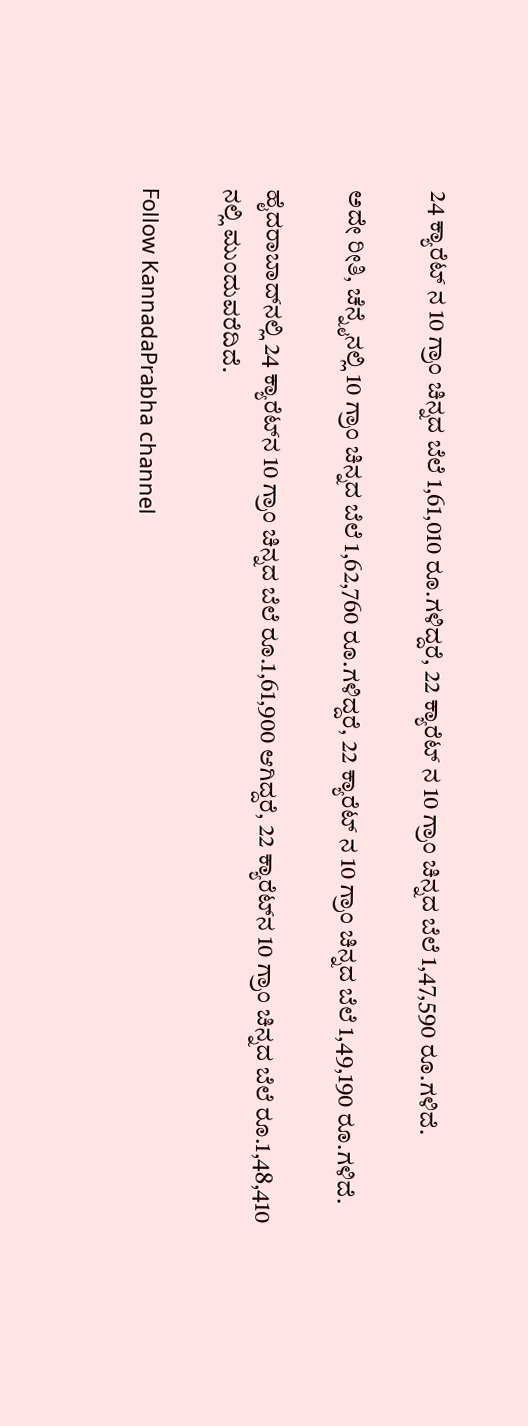24 ಕ್ಯಾರೆಟ್ ನ 10 ಗ್ರಾಂ ಚಿನ್ನದ ಬೆಲೆ 1,61,010 ರೂ.ಗಳಿದ್ದರೆ, 22 ಕ್ಯಾರೆಟ್ ನ 10 ಗ್ರಾಂ ಚಿನ್ನದ ಬೆಲೆ 1,47,590 ರೂ.ಗಳಿದೆ.

ಅದೇ ರೀತಿ, ಚೆನ್ನೈನಲ್ಲಿ 10 ಗ್ರಾಂ ಚಿನ್ನದ ಬೆಲೆ 1,62,760 ರೂ.ಗಳಿದ್ದರೆ, 22 ಕ್ಯಾರೆಟ್ ನ 10 ಗ್ರಾಂ ಚಿನ್ನದ ಬೆಲೆ 1,49,190 ರೂ.ಗಳಿದೆ.

ಹೈದರಾಬಾದ್‌ನಲ್ಲಿ 24 ಕ್ಯಾರೆಟ್‌ನ 10 ಗ್ರಾಂ ಚಿನ್ನದ ಬೆಲೆ ರೂ.1,61,900 ಆಗಿದ್ದರೆ, 22 ಕ್ಯಾರೆಟ್‌ನ 10 ಗ್ರಾಂ ಚಿನ್ನದ ಬೆಲೆ ರೂ.1,48,410 ನಲ್ಲಿ ಮುಂದುವರೆದಿದೆ.

Follow KannadaPrabha channel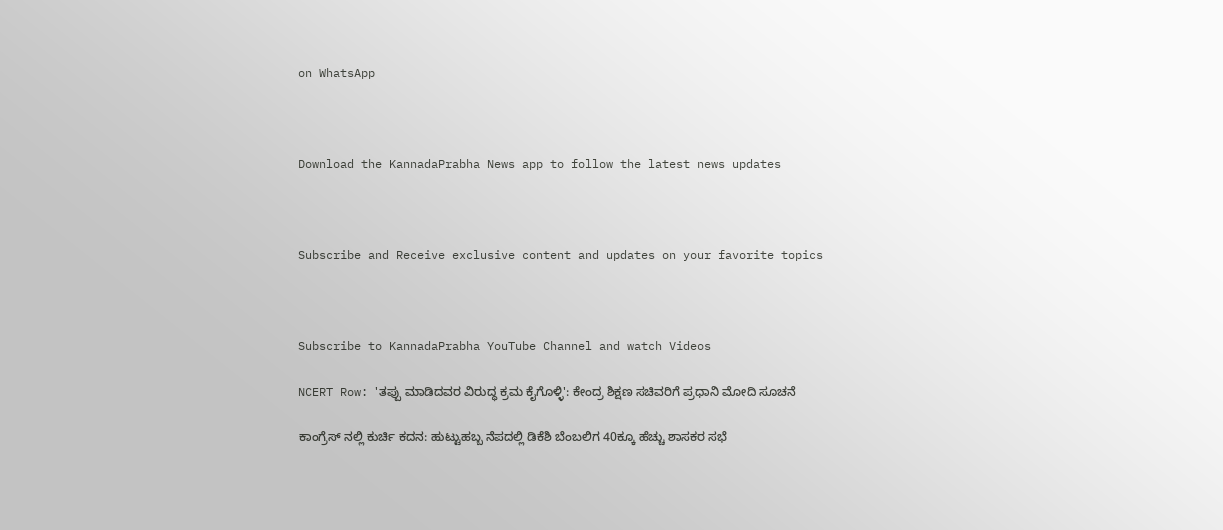on WhatsApp



Download the KannadaPrabha News app to follow the latest news updates



Subscribe and Receive exclusive content and updates on your favorite topics



Subscribe to KannadaPrabha YouTube Channel and watch Videos

NCERT Row: 'ತಪ್ಪು ಮಾಡಿದವರ ವಿರುದ್ಧ ಕ್ರಮ ಕೈಗೊಳ್ಳಿ': ಕೇಂದ್ರ ಶಿಕ್ಷಣ ಸಚಿವರಿಗೆ ಪ್ರಧಾನಿ ಮೋದಿ ಸೂಚನೆ

ಕಾಂಗ್ರೆಸ್ ನಲ್ಲಿ ಕುರ್ಚಿ ಕದನ: ಹುಟ್ಟುಹಬ್ಬ ನೆಪದಲ್ಲಿ ಡಿಕೆಶಿ ಬೆಂಬಲಿಗ 40ಕ್ಕೂ ಹೆಚ್ಚು ಶಾಸಕರ ಸಭೆ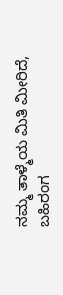ನಮ್ಮ ತಾಳ್ಮೆಯ ಮಿತಿ ಮೀರಿದೆ, ಬಹಿರಂಗ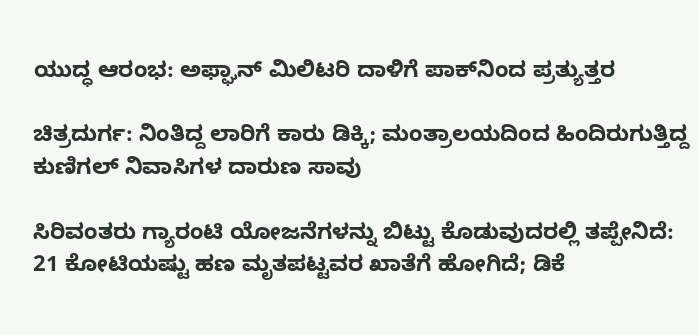ಯುದ್ಧ ಆರಂಭ: ಅಫ್ಘಾನ್ ಮಿಲಿಟರಿ ದಾಳಿಗೆ ಪಾಕ್‌ನಿಂದ ಪ್ರತ್ಯುತ್ತರ

ಚಿತ್ರದುರ್ಗ: ನಿಂತಿದ್ದ ಲಾರಿಗೆ ಕಾರು ಡಿಕ್ಕಿ; ಮಂತ್ರಾಲಯದಿಂದ ಹಿಂದಿರುಗುತ್ತಿದ್ದ ಕುಣಿಗಲ್ ನಿವಾಸಿಗಳ ದಾರುಣ ಸಾವು

ಸಿರಿವಂತರು ಗ್ಯಾರಂಟಿ ಯೋಜನೆಗಳನ್ನು ಬಿಟ್ಟು ಕೊಡುವುದರಲ್ಲಿ ತಪ್ಪೇನಿದೆ: 21 ಕೋಟಿಯಷ್ಟು ಹಣ ಮೃತಪಟ್ಟವರ ಖಾತೆಗೆ ಹೋಗಿದೆ; ಡಿಕೆ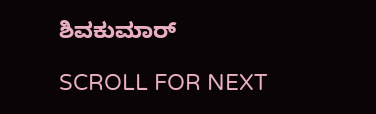ಶಿವಕುಮಾರ್

SCROLL FOR NEXT